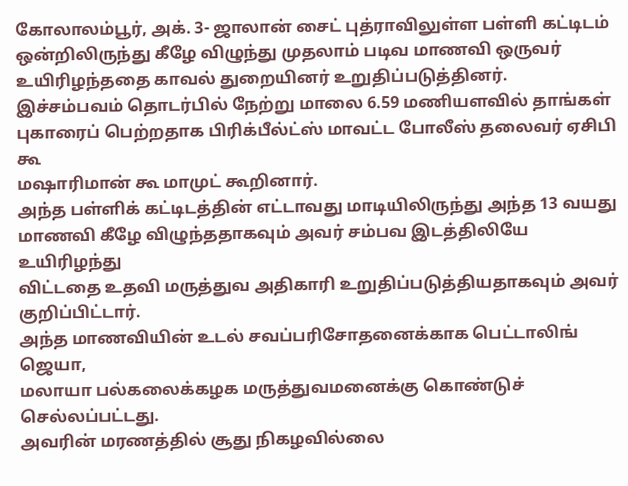கோலாலம்பூர், அக். 3- ஜாலான் சைட் புத்ராவிலுள்ள பள்ளி கட்டிடம்
ஒன்றிலிருந்து கீழே விழுந்து முதலாம் படிவ மாணவி ஒருவர்
உயிரிழந்ததை காவல் துறையினர் உறுதிப்படுத்தினர்.
இச்சம்பவம் தொடர்பில் நேற்று மாலை 6.59 மணியளவில் தாங்கள்
புகாரைப் பெற்றதாக பிரிக்பீல்ட்ஸ் மாவட்ட போலீஸ் தலைவர் ஏசிபி கூ
மஷாரிமான் கூ மாமுட் கூறினார்.
அந்த பள்ளிக் கட்டிடத்தின் எட்டாவது மாடியிலிருந்து அந்த 13 வயது
மாணவி கீழே விழுந்ததாகவும் அவர் சம்பவ இடத்திலியே உயிரிழந்து
விட்டதை உதவி மருத்துவ அதிகாரி உறுதிப்படுத்தியதாகவும் அவர்
குறிப்பிட்டார்.
அந்த மாணவியின் உடல் சவப்பரிசோதனைக்காக பெட்டாலிங் ஜெயா,
மலாயா பல்கலைக்கழக மருத்துவமனைக்கு கொண்டுச் செல்லப்பட்டது.
அவரின் மரணத்தில் சூது நிகழவில்லை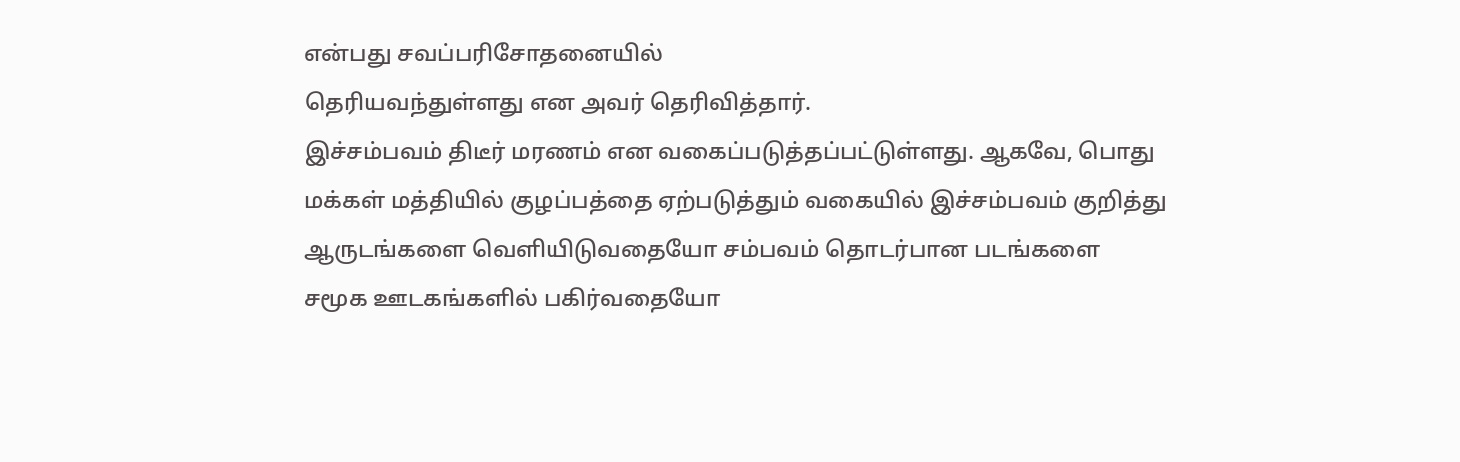என்பது சவப்பரிசோதனையில்
தெரியவந்துள்ளது என அவர் தெரிவித்தார்.
இச்சம்பவம் திடீர் மரணம் என வகைப்படுத்தப்பட்டுள்ளது. ஆகவே, பொது
மக்கள் மத்தியில் குழப்பத்தை ஏற்படுத்தும் வகையில் இச்சம்பவம் குறித்து
ஆருடங்களை வெளியிடுவதையோ சம்பவம் தொடர்பான படங்களை
சமூக ஊடகங்களில் பகிர்வதையோ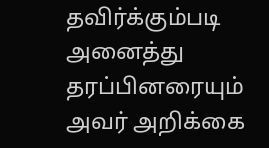தவிர்க்கும்படி அனைத்து
தரப்பினரையும் அவர் அறிக்கை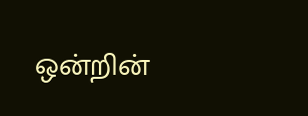ஒன்றின்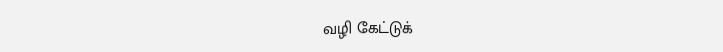வழி கேட்டுக்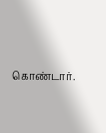கொண்டார்.